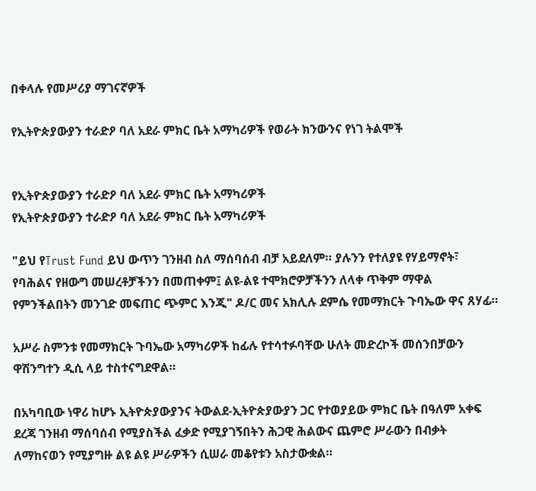በቀላሉ የመሥሪያ ማገናኛዎች

የኢትዮጵያውያን ተራድዖ ባለ አደራ ምክር ቤት አማካሪዎች የወራት ክንውንና የነገ ትልሞች


የኢትዮጵያውያን ተራድዖ ባለ አደራ ምክር ቤት አማካሪዎች
የኢትዮጵያውያን ተራድዖ ባለ አደራ ምክር ቤት አማካሪዎች

"ይህ የTrust Fund ይህ ውጥን ገንዘብ ስለ ማሰባሰብ ብቻ አይደለም። ያሉንን የተለያዩ የሃይማኖት፣ የባሕልና የዘውግ መሠረቶቻችንን በመጠቀም፤ ልዩ-ልዩ ተሞክሮዎቻችንን ለላቀ ጥቅም ማዋል የምንችልበትን መንገድ መፍጠር ጭምር እንጂ" ዶ/ር መና አክሊሉ ደምሴ የመማክርት ጉባኤው ዋና ጸሃፊ።

አሥራ ስምንቱ የመማክርት ጉባኤው አማካሪዎች ከፊሉ የተሳተፉባቸው ሁለት መድረኮች መሰንበቻውን ዋሽንግተን ዲሲ ላይ ተስተናግደዋል።

በአካባቢው ነዋሪ ከሆኑ ኢትዮጵያውያንና ትውልደ-ኢትዮጵያውያን ጋር የተወያይው ምክር ቤት በዓለም አቀፍ ደረጃ ገንዘብ ማሰባሰብ የሚያስችል ፈቃድ የሚያገኝበትን ሕጋዊ ሕልውና ጨምሮ ሥራውን በብቃት ለማከናወን የሚያግዙ ልዩ ልዩ ሥራዎችን ሲሠራ መቆየቱን አስታውቋል።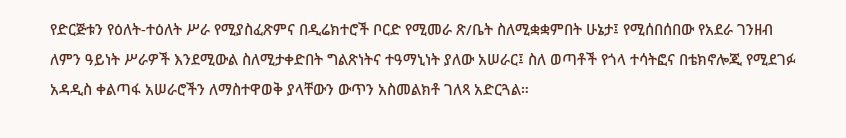የድርጅቱን የዕለት-ተዕለት ሥራ የሚያስፈጽምና በዲሬክተሮች ቦርድ የሚመራ ጽ/ቤት ስለሚቋቋምበት ሁኔታ፤ የሚሰበሰበው የአደራ ገንዘብ ለምን ዓይነት ሥራዎች እንደሚውል ስለሚታቀድበት ግልጽነትና ተዓማኒነት ያለው አሠራር፤ ስለ ወጣቶች የጎላ ተሳትፎና በቴክኖሎጂ የሚደገፉ አዳዲስ ቀልጣፋ አሠራሮችን ለማስተዋወቅ ያላቸውን ውጥን አስመልክቶ ገለጻ አድርጓል።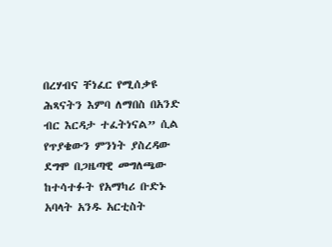በረሃብና ቸነፈር የሚሰቃዩ ሕጻናትን እምባ ለማበስ በአንድ ብር እርዳታ ተፈትነናል” ሲል የጥያቄውን ምንነት ያስረዳው ደግሞ በጋዜጣዊ መግለጫው ከተሳተፉት የአማካሪ ቡድኑ አባላት አንዱ አርቲስት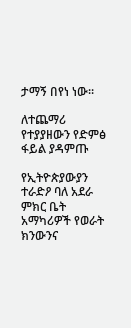ታማኝ በየነ ነው።

ለተጨማሪ የተያያዘውን የድምፅ ፋይል ያዳምጡ

የኢትዮጵያውያን ተራድዖ ባለ አደራ ምክር ቤት አማካሪዎች የወራት ክንውንና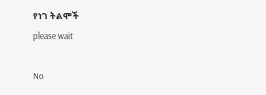የነገ ትልሞች
please wait

No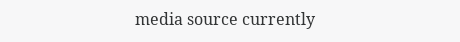media source currently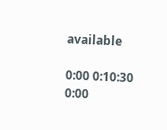available

0:00 0:10:30 0:00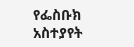የፌስቡክ አስተያየት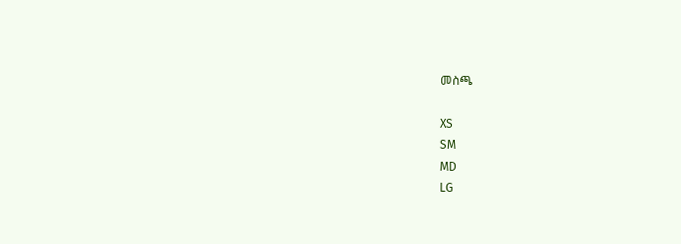መስጫ

XS
SM
MD
LG